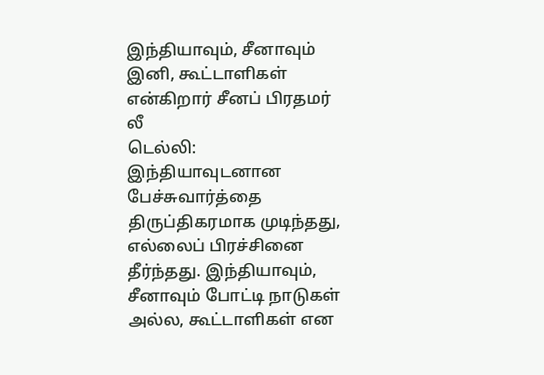இந்தியாவும், சீனாவும் இனி, கூட்டாளிகள் என்கிறார் சீனப் பிரதமர் லீ
டெல்லி: இந்தியாவுடனான பேச்சுவார்த்தை திருப்திகரமாக முடிந்தது, எல்லைப் பிரச்சினை தீர்ந்தது. இந்தியாவும், சீனாவும் போட்டி நாடுகள் அல்ல, கூட்டாளிகள் என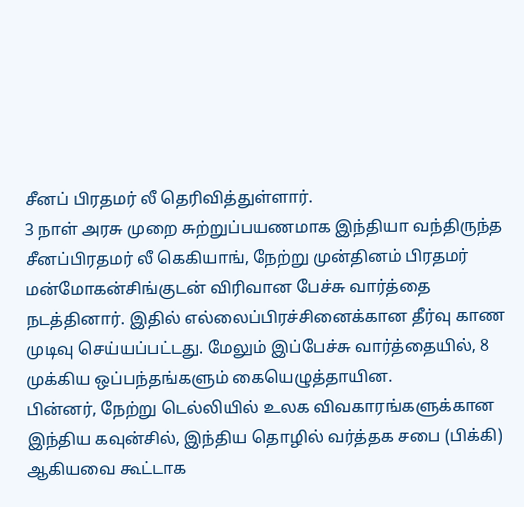சீனப் பிரதமர் லீ தெரிவித்துள்ளார்.
3 நாள் அரசு முறை சுற்றுப்பயணமாக இந்தியா வந்திருந்த சீனப்பிரதமர் லீ கெகியாங், நேற்று முன்தினம் பிரதமர் மன்மோகன்சிங்குடன் விரிவான பேச்சு வார்த்தை நடத்தினார். இதில் எல்லைப்பிரச்சினைக்கான தீர்வு காண முடிவு செய்யப்பட்டது. மேலும் இப்பேச்சு வார்த்தையில், 8 முக்கிய ஒப்பந்தங்களும் கையெழுத்தாயின.
பின்னர், நேற்று டெல்லியில் உலக விவகாரங்களுக்கான இந்திய கவுன்சில், இந்திய தொழில் வர்த்தக சபை (பிக்கி) ஆகியவை கூட்டாக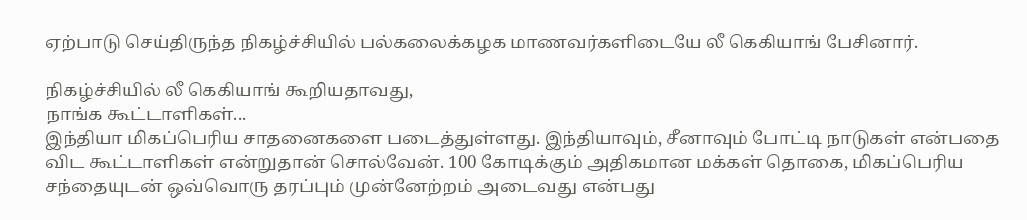ஏற்பாடு செய்திருந்த நிகழ்ச்சியில் பல்கலைக்கழக மாணவர்களிடையே லீ கெகியாங் பேசினார்.

நிகழ்ச்சியில் லீ கெகியாங் கூறியதாவது,
நாங்க கூட்டாளிகள்...
இந்தியா மிகப்பெரிய சாதனைகளை படைத்துள்ளது. இந்தியாவும், சீனாவும் போட்டி நாடுகள் என்பதை விட கூட்டாளிகள் என்றுதான் சொல்வேன். 100 கோடிக்கும் அதிகமான மக்கள் தொகை, மிகப்பெரிய சந்தையுடன் ஒவ்வொரு தரப்பும் முன்னேற்றம் அடைவது என்பது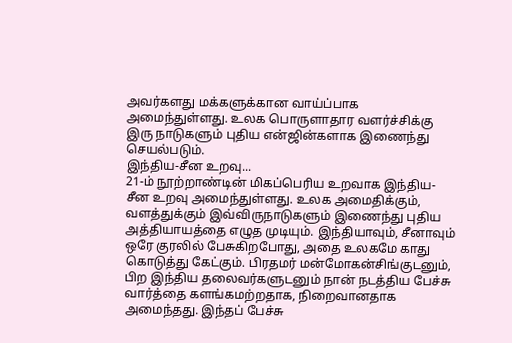அவர்களது மக்களுக்கான வாய்ப்பாக அமைந்துள்ளது. உலக பொருளாதார வளர்ச்சிக்கு இரு நாடுகளும் புதிய என்ஜின்களாக இணைந்து செயல்படும்.
இந்திய-சீன உறவு...
21-ம் நூற்றாண்டின் மிகப்பெரிய உறவாக இந்திய-சீன உறவு அமைந்துள்ளது. உலக அமைதிக்கும், வளத்துக்கும் இவ்விருநாடுகளும் இணைந்து புதிய அத்தியாயத்தை எழுத முடியும். இந்தியாவும், சீனாவும் ஒரே குரலில் பேசுகிறபோது, அதை உலகமே காது கொடுத்து கேட்கும். பிரதமர் மன்மோகன்சிங்குடனும், பிற இந்திய தலைவர்களுடனும் நான் நடத்திய பேச்சு வார்த்தை களங்கமற்றதாக, நிறைவானதாக அமைந்தது. இந்தப் பேச்சு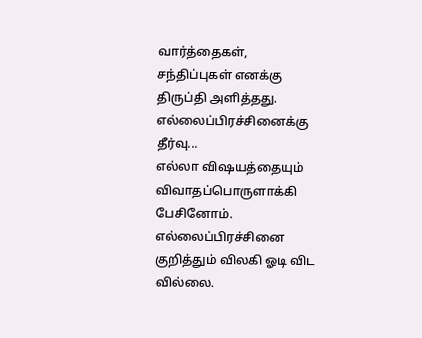வார்த்தைகள், சந்திப்புகள் எனக்கு திருப்தி அளித்தது.
எல்லைப்பிரச்சினைக்கு தீர்வு...
எல்லா விஷயத்தையும் விவாதப்பொருளாக்கி பேசினோம். எல்லைப்பிரச்சினை குறித்தும் விலகி ஓடி விட வில்லை.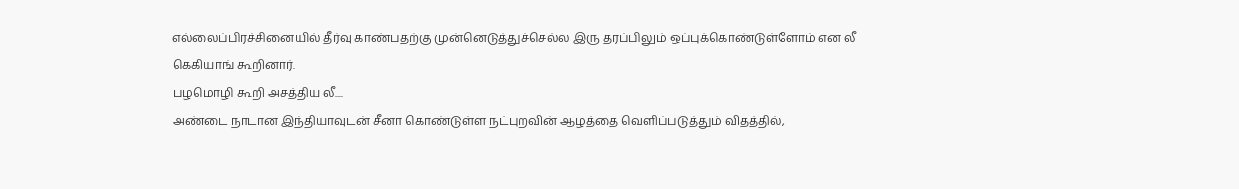எல்லைப்பிரச்சினையில் தீர்வு காண்பதற்கு முன்னெடுத்துச்செல்ல இரு தரப்பிலும் ஒப்புக்கொண்டுள்ளோம் என லீ கெகியாங் கூறினார்.
பழமொழி கூறி அசத்திய லீ....
அண்டை நாடான இந்தியாவுடன் சீனா கொண்டுள்ள நட்புறவின் ஆழத்தை வெளிப்படுத்தும் விதத்தில்,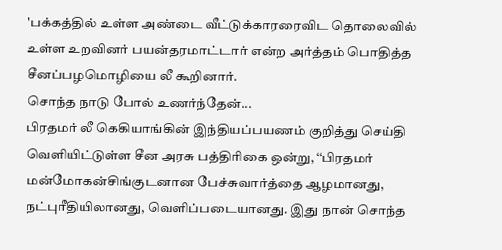'பக்கத்தில் உள்ள அண்டை வீட்டுக்காரரைவிட தொலைவில் உள்ள உறவினர் பயன்தரமாட்டார் என்ற அர்த்தம் பொதித்த சீனப்பழமொழியை லீ கூறினார்.
சொந்த நாடு போல் உணர்ந்தேன்...
பிரதமர் லீ கெகியாங்கின் இந்தியப்பயணம் குறித்து செய்தி வெளியிட்டுள்ள சீன அரசு பத்திரிகை ஒன்று, ‘‘பிரதமர் மன்மோகன்சிங்குடனான பேச்சுவார்த்தை ஆழமானது, நட்புரீதியிலானது, வெளிப்படையானது. இது நான் சொந்த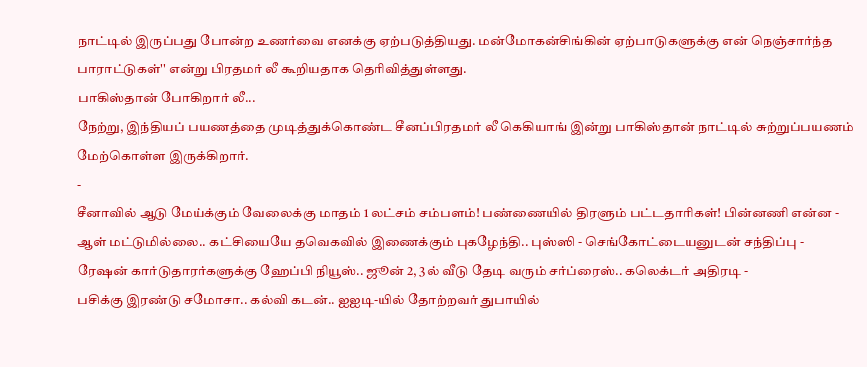நாட்டில் இருப்பது போன்ற உணர்வை எனக்கு ஏற்படுத்தியது. மன்மோகன்சிங்கின் ஏற்பாடுகளுக்கு என் நெஞ்சார்ந்த பாராட்டுகள்'' என்று பிரதமர் லீ கூறியதாக தெரிவித்துள்ளது.
பாகிஸ்தான் போகிறார் லீ...
நேற்று, இந்தியப் பயணத்தை முடித்துக்கொண்ட சீனப்பிரதமர் லீ கெகியாங் இன்று பாகிஸ்தான் நாட்டில் சுற்றுப்பயணம் மேற்கொள்ள இருக்கிறார்.
-
சீனாவில் ஆடு மேய்க்கும் வேலைக்கு மாதம் 1 லட்சம் சம்பளம்! பண்ணையில் திரளும் பட்டதாரிகள்! பின்னணி என்ன -
ஆள் மட்டுமில்லை.. கட்சியையே தவெகவில் இணைக்கும் புகழேந்தி.. புஸ்ஸி - செங்கோட்டையனுடன் சந்திப்பு -
ரேஷன் கார்டுதாரர்களுக்கு ஹேப்பி நியூஸ்.. ஜூன் 2, 3ல் வீடு தேடி வரும் சர்ப்ரைஸ்.. கலெக்டர் அதிரடி -
பசிக்கு இரண்டு சமோசா.. கல்வி கடன்.. ஐஐடி-யில் தோற்றவர் துபாயில்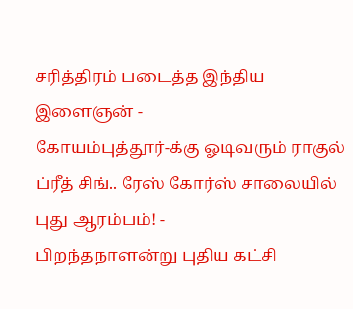சரித்திரம் படைத்த இந்திய இளைஞன் -
கோயம்புத்தூர்-க்கு ஓடிவரும் ராகுல் ப்ரீத் சிங்.. ரேஸ் கோர்ஸ் சாலையில் புது ஆரம்பம்! -
பிறந்தநாளன்று புதிய கட்சி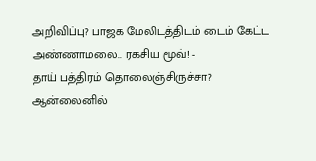அறிவிப்பு? பாஜக மேலிடத்திடம் டைம் கேட்ட அண்ணாமலை.. ரகசிய மூவ்! -
தாய் பத்திரம் தொலைஞ்சிருச்சா? ஆன்லைனில்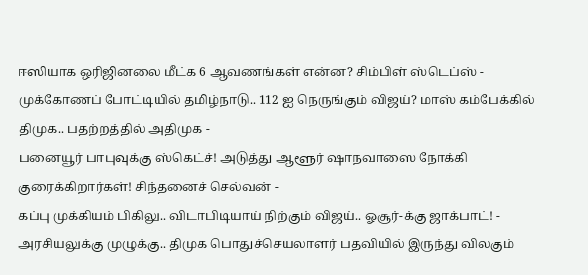ஈஸியாக ஒரிஜினலை மீட்க 6 ஆவணங்கள் என்ன? சிம்பிள் ஸ்டெப்ஸ் -
முக்கோணப் போட்டியில் தமிழ்நாடு.. 112 ஐ நெருங்கும் விஜய்? மாஸ் கம்பேக்கில் திமுக.. பதற்றத்தில் அதிமுக -
பனையூர் பாபுவுக்கு ஸ்கெட்ச்! அடுத்து ஆளூர் ஷாநவாஸை நோக்கி குரைக்கிறார்கள்! சிந்தனைச் செல்வன் -
கப்பு முக்கியம் பிகிலு.. விடாபிடியாய் நிற்கும் விஜய்.. ஓசூர்-க்கு ஜாக்பாட்! -
அரசியலுக்கு முழுக்கு.. திமுக பொதுச்செயலாளர் பதவியில் இருந்து விலகும்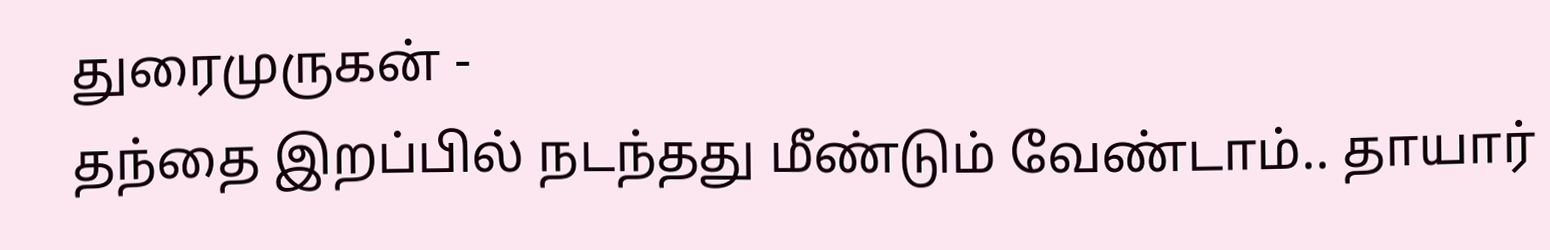துரைமுருகன் -
தந்தை இறப்பில் நடந்தது மீண்டும் வேண்டாம்.. தாயார்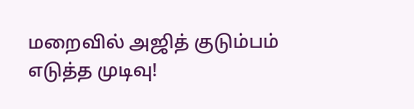மறைவில் அஜித் குடும்பம் எடுத்த முடிவு!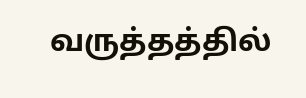வருத்தத்தில்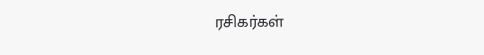ரசிகர்கள்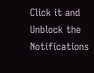Click it and Unblock the Notifications